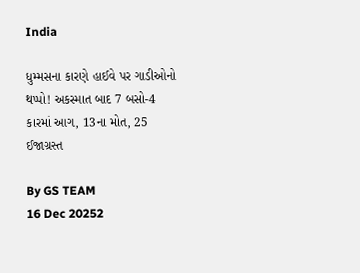India

ધુમ્મસના કારણે હાઈવે પર ગાડીઓનો થપ્પો! અકસ્માત બાદ 7 બસો-4 કારમાં આગ, 13ના મોત, 25 ઈજાગ્રસ્ત

By GS TEAM
16 Dec 20252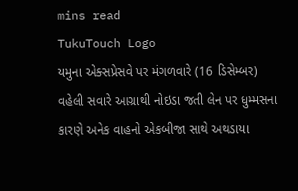mins read
TukuTouch Logo
યમુના એક્સપ્રેસવે પર મંગળવારે (16 ડિસેમ્બર) વહેલી સવારે આગ્રાથી નોઇડા જતી લેન પર ધુમ્મસના કારણે અનેક વાહનો એકબીજા સાથે અથડાયા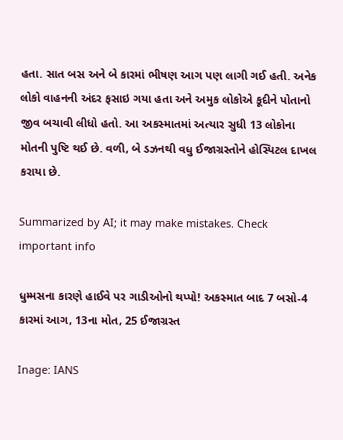હતા. સાત બસ અને બે કારમાં ભીષણ આગ પણ લાગી ગઈ હતી. અનેક લોકો વાહનની અંદર ફસાઇ ગયા હતા અને અમુક લોકોએ કૂદીને પોતાનો જીવ બચાવી લીધો હતો. આ અકસ્માતમાં અત્યાર સુધી 13 લોકોના મોતની પુષ્ટિ થઈ છે. વળી, બે ડઝનથી વધુ ઈજાગ્રસ્તોને હોસ્પિટલ દાખલ કરાયા છે.

Summarized by AI; it may make mistakes. Check important info

ધુમ્મસના કારણે હાઈવે પર ગાડીઓનો થપ્પો! અકસ્માત બાદ 7 બસો-4 કારમાં આગ, 13ના મોત, 25 ઈજાગ્રસ્ત

Inage: IANS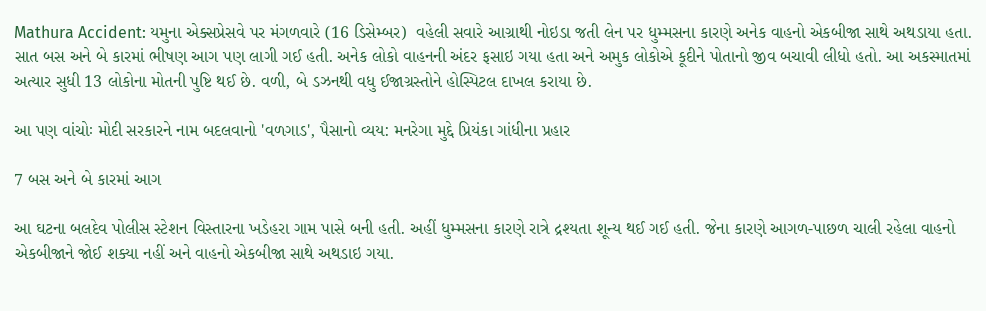Mathura Accident: યમુના એક્સપ્રેસવે પર મંગળવારે (16 ડિસેમ્બર)  વહેલી સવારે આગ્રાથી નોઇડા જતી લેન પર ધુમ્મસના કારણે અનેક વાહનો એકબીજા સાથે અથડાયા હતા. સાત બસ અને બે કારમાં ભીષણ આગ પણ લાગી ગઈ હતી. અનેક લોકો વાહનની અંદર ફસાઇ ગયા હતા અને અમુક લોકોએ કૂદીને પોતાનો જીવ બચાવી લીધો હતો. આ અકસ્માતમાં અત્યાર સુધી 13 લોકોના મોતની પુષ્ટિ થઈ છે. વળી, બે ડઝનથી વધુ ઈજાગ્રસ્તોને હોસ્પિટલ દાખલ કરાયા છે.

આ પણ વાંચોઃ મોદી સરકારને નામ બદલવાનો 'વળગાડ', પૈસાનો વ્યય: મનરેગા મુદ્દે પ્રિયંકા ગાંધીના પ્રહાર

7 બસ અને બે કારમાં આગ

આ ઘટના બલદેવ પોલીસ સ્ટેશન વિસ્તારના ખડેહરા ગામ પાસે બની હતી. અહીં ધુમ્મસના કારણે રાત્રે દ્રશ્યતા શૂન્ય થઈ ગઈ હતી. જેના કારણે આગળ-પાછળ ચાલી રહેલા વાહનો એકબીજાને જોઈ શક્યા નહીં અને વાહનો એકબીજા સાથે અથડાઇ ગયા.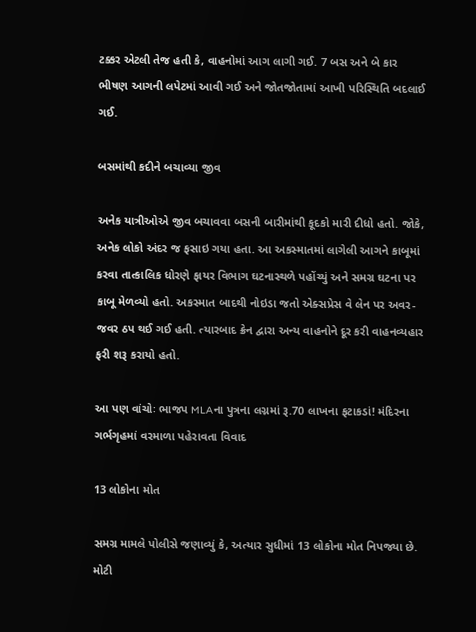ટક્કર એટલી તેજ હતી કે, વાહનોમાં આગ લાગી ગઈ. 7 બસ અને બે કાર ભીષણ આગની લપેટમાં આવી ગઈ અને જોતજોતામાં આખી પરિસ્થિતિ બદલાઈ ગઈ.

બસમાંથી કદીને બચાવ્યા જીવ

અનેક યાત્રીઓએ જીવ બચાવવા બસની બારીમાંથી કૂદકો મારી દીધો હતો. જોકે, અનેક લોકો અંદર જ ફસાઇ ગયા હતા. આ અકસ્માતમાં લાગેલી આગને કાબૂમાં કરવા તાત્કાલિક ધોરણે ફાયર વિભાગ ઘટનાસ્થળે પહોંચ્યું અને સમગ્ર ઘટના પર કાબૂ મેળવ્યો હતો. અકસ્માત બાદથી નોઇડા જતો એક્સપ્રેસ વે લેન પર અવર-જવર ઠપ થઈ ગઈ હતી. ત્યારબાદ ક્રેન દ્વારા અન્ય વાહનોને દૂર કરી વાહનવ્યહાર ફરી શરૂ કરાયો હતો.

આ પણ વાંચોઃ ભાજપ MLAના પુત્રના લગ્નમાં રૂ.70 લાખના ફટાકડાં! મંદિરના ગર્ભગૃહમાં વરમાળા પહેરાવતા વિવાદ

13 લોકોના મોત

સમગ્ર મામલે પોલીસે જણાવ્યું કે, અત્યાર સુધીમાં 13 લોકોના મોત નિપજ્યા છે. મોટી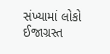સંખ્યામાં લોકો ઈજાગ્રસ્ત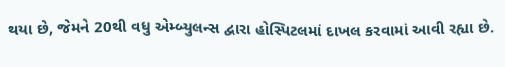થયા છે, જેમને 20થી વધુ એમ્બ્યુલન્સ દ્વારા હોસ્પિટલમાં દાખલ કરવામાં આવી રહ્યા છે.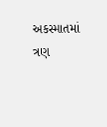અકસ્માતમાં ત્રણ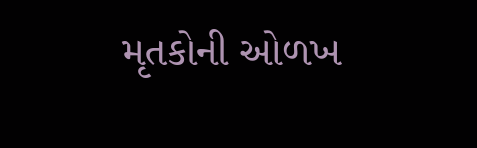મૃતકોની ઓળખ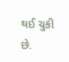થઈ ચુકી છે.